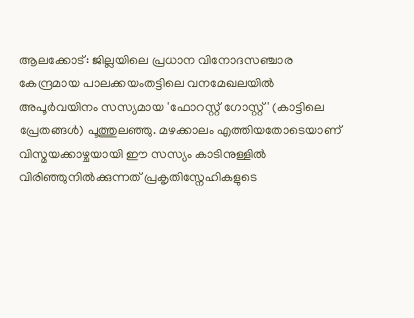ആലക്കോട്: ജില്ലയിലെ പ്രധാന വിനോദസഞ്ചാര കേന്ദ്രമായ പാലക്കയംതട്ടിലെ വനമേഖലയിൽ അപൂർവയിനം സസ്യമായ 'ഫോറസ്റ്റ് ഗോസ്റ്റ്' (കാട്ടിലെ പ്രേതങ്ങൾ) പൂത്തുലഞ്ഞു. മഴക്കാലം എത്തിയതോടെയാണ് വിസ്മയക്കാഴ്ചയായി ഈ സസ്യം കാടിനുള്ളിൽ വിരിഞ്ഞുനിൽക്കുന്നത് പ്രകൃതിസ്നേഹികളുടെ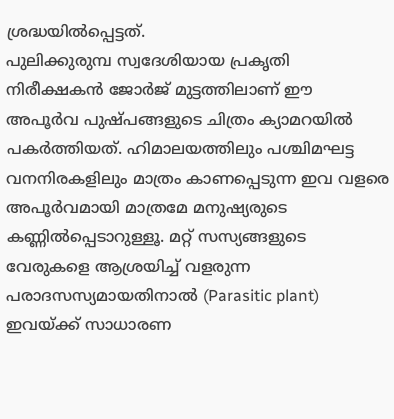ശ്രദ്ധയിൽപ്പെട്ടത്.
പുലിക്കുരുമ്പ സ്വദേശിയായ പ്രകൃതി നിരീക്ഷകൻ ജോർജ് മുട്ടത്തിലാണ് ഈ അപൂർവ പുഷ്പങ്ങളുടെ ചിത്രം ക്യാമറയിൽ പകർത്തിയത്. ഹിമാലയത്തിലും പശ്ചിമഘട്ട വനനിരകളിലും മാത്രം കാണപ്പെടുന്ന ഇവ വളരെ അപൂർവമായി മാത്രമേ മനുഷ്യരുടെ കണ്ണിൽപ്പെടാറുള്ളൂ. മറ്റ് സസ്യങ്ങളുടെ വേരുകളെ ആശ്രയിച്ച് വളരുന്ന പരാദസസ്യമായതിനാൽ (Parasitic plant) ഇവയ്ക്ക് സാധാരണ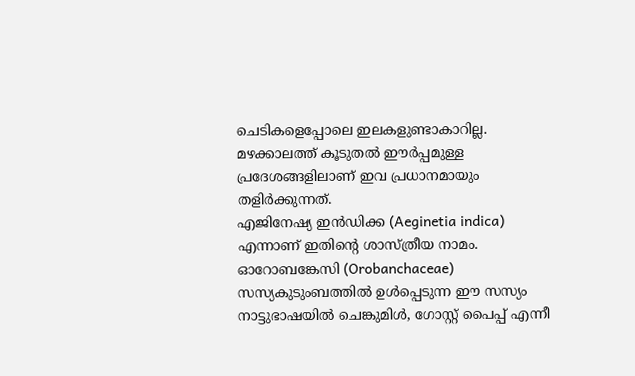ചെടികളെപ്പോലെ ഇലകളുണ്ടാകാറില്ല. മഴക്കാലത്ത് കൂടുതൽ ഈർപ്പമുള്ള പ്രദേശങ്ങളിലാണ് ഇവ പ്രധാനമായും തളിർക്കുന്നത്.
എജിനേഷ്യ ഇൻഡിക്ക (Aeginetia indica) എന്നാണ് ഇതിന്റെ ശാസ്ത്രീയ നാമം. ഓറോബങ്കേസി (Orobanchaceae) സസ്യകുടുംബത്തിൽ ഉൾപ്പെടുന്ന ഈ സസ്യം നാട്ടുഭാഷയിൽ ചെങ്കുമിൾ, ഗോസ്റ്റ് പൈപ്പ് എന്നീ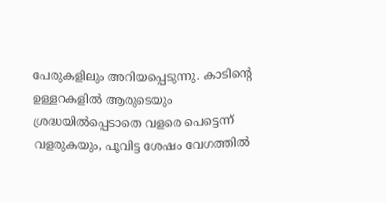പേരുകളിലും അറിയപ്പെടുന്നു. കാടിന്റെ ഉള്ളറകളിൽ ആരുടെയും ശ്രദ്ധയിൽപ്പെടാതെ വളരെ പെട്ടെന്ന് വളരുകയും, പൂവിട്ട ശേഷം വേഗത്തിൽ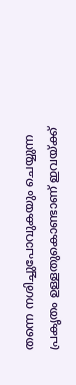തന്നെ നശിച്ചുപോവുകയും ചെയ്യുന്ന പ്രകൃതം ഉള്ളതുകൊണ്ടാണ് ഇവയ്ക്ക്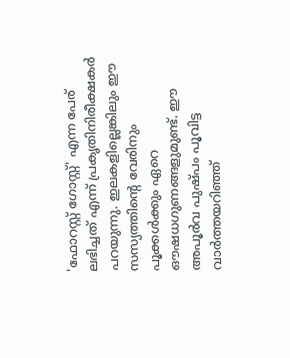'ഫോറസ്റ്റ് ഗോസ്റ്റ്' എന്ന പേര് ലഭിച്ചത് എന്ന് പ്രകൃതിനിരീക്ഷകർ പറയുന്നു. ഇലകളില്ലെങ്കിലും ഈ സസ്യത്തിന്റെ വേരിനും പൂക്കൾക്കും ഏറെ ഔഷധഗുണങ്ങളുമുണ്ട്. ഈ അപൂർവ പുഷ്പം പൂവിട്ട വാർത്തയറിഞ്ഞ്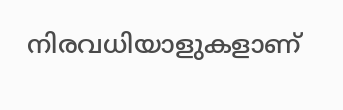നിരവധിയാളുകളാണ്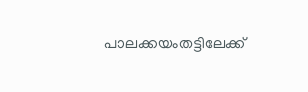പാലക്കയംതട്ടിലേക്ക്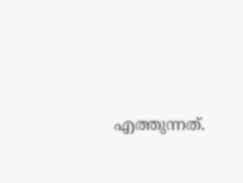എത്തുന്നത്.